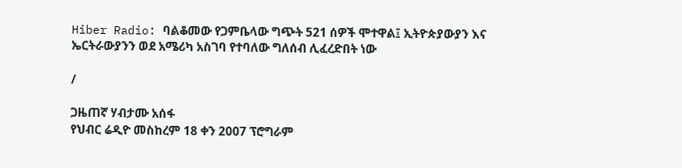Hiber Radio: ባልቆመው የጋምቤላው ግጭት 521 ሰዎች ሞተዋል፤ ኢትዮጵያውያን እና ኤርትራውያንን ወደ አሜሪካ አስገባ የተባለው ግለሰብ ሊፈረድበት ነው

/

ጋዜጠኛ ሃብታሙ አሰፋ
የህብር ሬዲዮ መስከረም 18 ቀን 2007 ፕሮግራም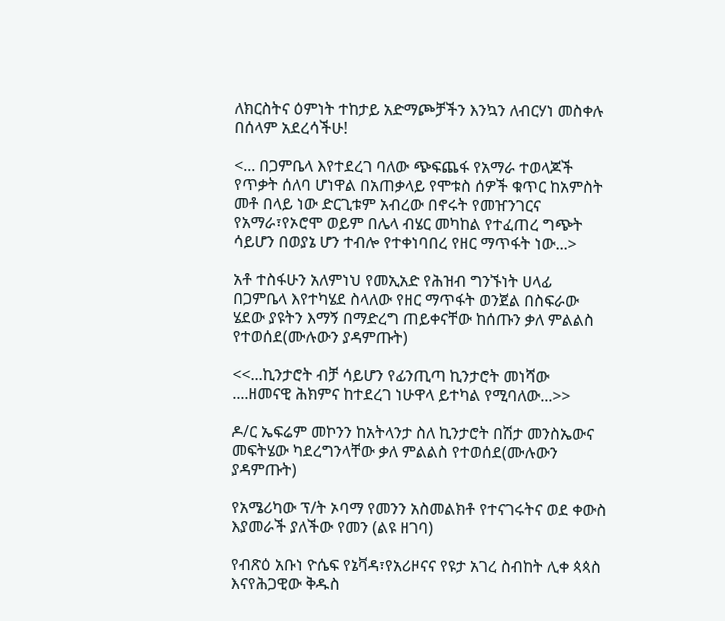ለክርስትና ዕምነት ተከታይ አድማጮቻችን እንኳን ለብርሃነ መስቀሉ በሰላም አደረሳችሁ!

<... በጋምቤላ እየተደረገ ባለው ጭፍጨፋ የአማራ ተወላጆች የጥቃት ሰለባ ሆነዋል በአጠቃላይ የሞቱስ ሰዎች ቁጥር ከአምስት መቶ በላይ ነው ድርጊቱም አብረው በኖሩት የመዠንገርና የአማራ፣የኦሮሞ ወይም በሌላ ብሄር መካከል የተፈጠረ ግጭት ሳይሆን በወያኔ ሆን ተብሎ የተቀነባበረ የዘር ማጥፋት ነው...>

አቶ ተስፋሁን አለምነህ የመኢአድ የሕዝብ ግንኙነት ሀላፊ በጋምቤላ እየተካሄደ ስላለው የዘር ማጥፋት ወንጀል በስፍራው ሄደው ያዩትን እማኝ በማድረግ ጠይቀናቸው ከሰጡን ቃለ ምልልስ የተወሰደ(ሙሉውን ያዳምጡት)

<<...ኪንታሮት ብቻ ሳይሆን የፊንጢጣ ኪንታሮት መነሻው ....ዘመናዊ ሕክምና ከተደረገ ነሁዋላ ይተካል የሚባለው...>>

ዶ/ር ኤፍሬም መኮንን ከአትላንታ ስለ ኪንታሮት በሽታ መንስኤውና መፍትሄው ካደረግንላቸው ቃለ ምልልስ የተወሰደ(ሙሉውን ያዳምጡት)

የአሜሪካው ፕ/ት ኦባማ የመንን አስመልክቶ የተናገሩትና ወደ ቀውስ እያመራች ያለችው የመን (ልዩ ዘገባ)

የብጽዕ አቡነ ዮሴፍ የኔቫዳ፣የአሪዞናና የዩታ አገረ ስብከት ሊቀ ጳጳስ እናየሕጋዊው ቅዱስ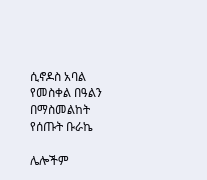ሲኖዶስ አባል የመስቀል በዓልን በማስመልከት የሰጡት ቡራኬ

ሌሎችም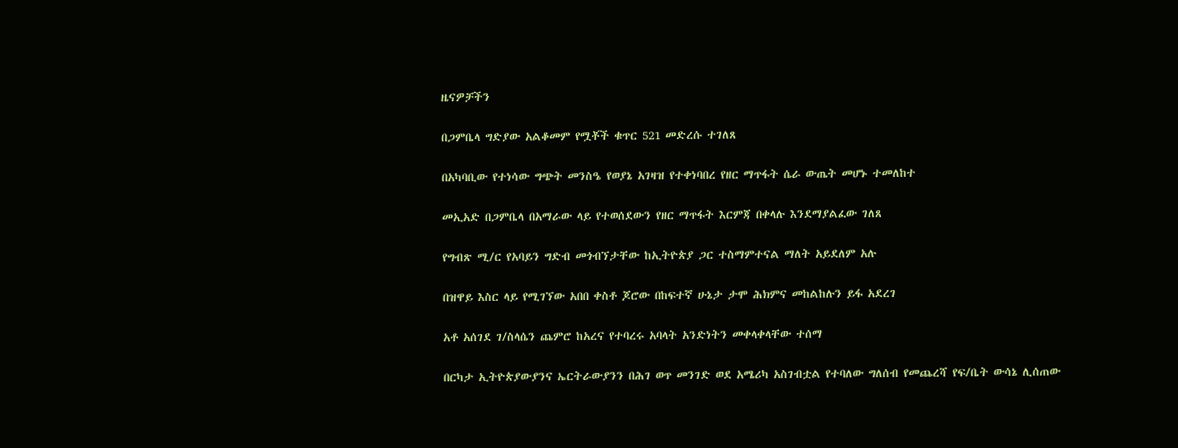ዜናዎቻችን

በጋምቤላ ግድያው አልቆመም የሟቾች ቁጥር 521 መድረሱ ተገለጸ

በአካባቢው የተነሳው ግጭት መንስዔ የወያኔ አገዛዝ የተቀነባበረ የዘር ማጥፋት ሴራ ውጤት መሆኑ ተመለከተ

መኢአድ በጋምቤላ በአማራው ላይ የተወሰደውን የዘር ማጥፋት እርምጃ በቀላሉ እንደማያልፈው ገለጸ

የግብጽ ሚ/ር የአባይን ግድብ መጎብኘታቸው ከኢትዮጵያ ጋር ተስማምተናል ማለት አይደለም አሉ

በዝዋይ እስር ላይ የሚገኘው አበበ ቀስቶ ጆሮው በከፍተኛ ሁኔታ ታሞ ሕክምና መከልከሉን ይፋ አደረገ

አቶ አሰገደ ገ/ስላሴን ጨምሮ ከአረና የተባረሩ አባላት አንድነትን መቀላቀላቸው ተሰማ

በርካታ ኢትዮጵያውያንና ኤርትራውያንን በሕገ ወጥ መንገድ ወደ አሜሪካ አስገብቷል የተባለው ግለሰብ የመጨረሻ የፍ/ቤት ውሳኔ ሊሰጠው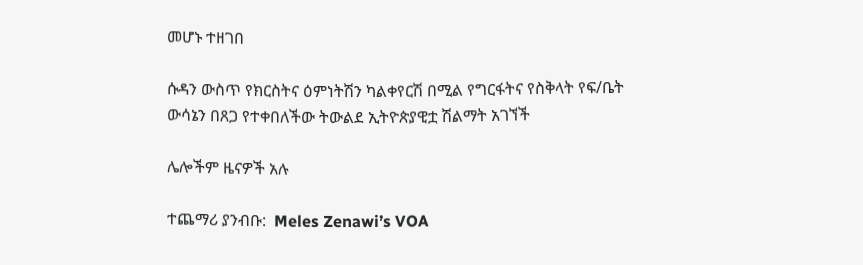መሆኑ ተዘገበ

ሱዳን ውስጥ የክርስትና ዕምነትሽን ካልቀየርሽ በሚል የግርፋትና የስቅላት የፍ/ቤት ውሳኔን በጸጋ የተቀበለችው ትውልደ ኢትዮጵያዊቷ ሽልማት አገኘች

ሌሎችም ዜናዎች አሉ

ተጨማሪ ያንብቡ:  Meles Zenawi’s VOA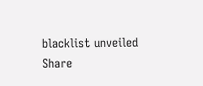blacklist unveiled
Share